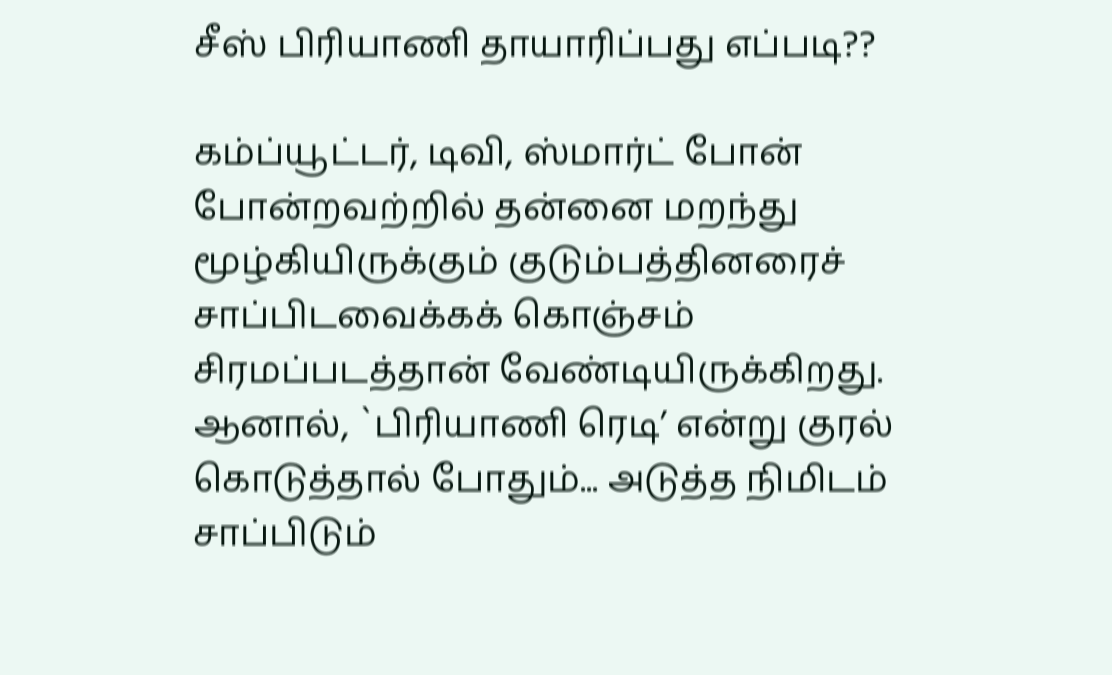சீஸ் பிரியாணி தாயாரிப்பது எப்படி??

கம்ப்யூட்டர், டிவி, ஸ்மார்ட் போன் போன்றவற்றில் தன்னை மறந்து மூழ்கியிருக்கும் குடும்பத்தினரைச் சாப்பிடவைக்கக் கொஞ்சம் சிரமப்படத்தான் வேண்டியிருக்கிறது. ஆனால், `பிரியாணி ரெடி’ என்று குரல் கொடுத்தால் போதும்... அடுத்த நிமிடம் சாப்பிடும்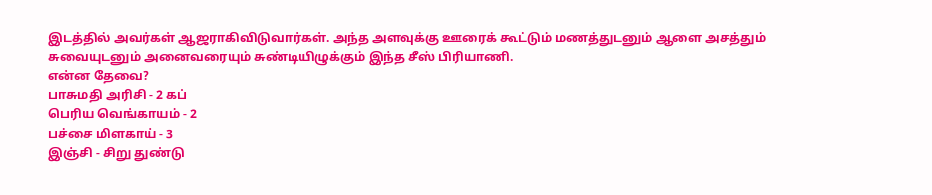இடத்தில் அவர்கள் ஆஜராகிவிடுவார்கள். அந்த அளவுக்கு ஊரைக் கூட்டும் மணத்துடனும் ஆளை அசத்தும் சுவையுடனும் அனைவரையும் சுண்டியிழுக்கும் இந்த சீஸ் பிரியாணி.
என்ன தேவை?
பாசுமதி அரிசி - 2 கப்
பெரிய வெங்காயம் - 2
பச்சை மிளகாய் - 3
இஞ்சி - சிறு துண்டு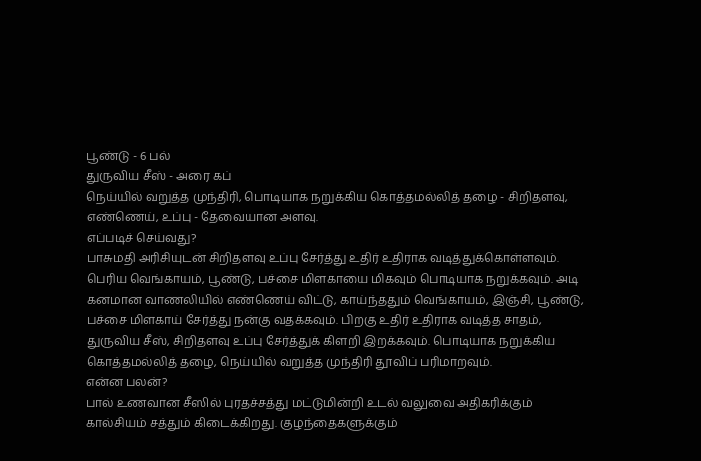பூண்டு - 6 பல்
துருவிய சீஸ் - அரை கப்
நெய்யில் வறுத்த முந்திரி, பொடியாக நறுக்கிய கொத்தமல்லித் தழை - சிறிதளவு,
எண்ணெய், உப்பு - தேவையான அளவு.
எப்படிச் செய்வது?
பாசுமதி அரிசியுடன் சிறிதளவு உப்பு சேர்த்து உதிர் உதிராக வடித்துக்கொள்ளவும். பெரிய வெங்காயம், பூண்டு, பச்சை மிளகாயை மிகவும் பொடியாக நறுக்கவும். அடி கனமான வாணலியில் எண்ணெய் விட்டு, காய்ந்ததும் வெங்காயம், இஞ்சி, பூண்டு, பச்சை மிளகாய் சேர்த்து நன்கு வதக்கவும். பிறகு உதிர் உதிராக வடித்த சாதம், துருவிய சீஸ், சிறிதளவு உப்பு சேர்த்துக் கிளறி இறக்கவும். பொடியாக நறுக்கிய கொத்தமல்லித் தழை, நெய்யில் வறுத்த முந்திரி தூவிப் பரிமாறவும்.
என்ன பலன்?
பால் உணவான சீஸில் புரதச்சத்து மட்டுமின்றி உடல் வலுவை அதிகரிக்கும் கால்சியம் சத்தும் கிடைக்கிறது. குழந்தைகளுக்கும்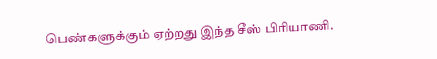பெண்களுக்கும் ஏற்றது இந்த சீஸ் பிரியாணி.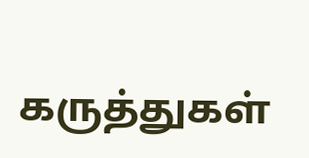கருத்துகள்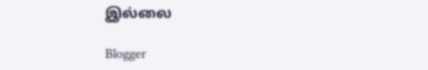இல்லை

Blogger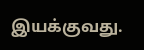இயக்குவது.